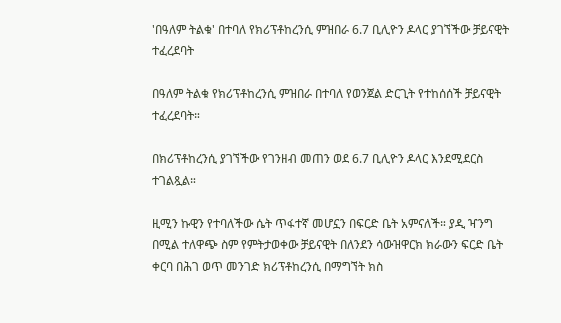'በዓለም ትልቁ' በተባለ የክሪፕቶከረንሲ ምዝበራ 6.7 ቢሊዮን ዶላር ያገኘችው ቻይናዊት ተፈረደባት

በዓለም ትልቁ የክሪፕቶከረንሲ ምዝበራ በተባለ የወንጀል ድርጊት የተከሰሰች ቻይናዊት ተፈረደባት።

በክሪፕቶከረንሲ ያገኘችው የገንዘብ መጠን ወደ 6.7 ቢሊዮን ዶላር እንደሚደርስ ተገልጿል።

ዚሚን ኩዊን የተባለችው ሴት ጥፋተኛ መሆኗን በፍርድ ቤት አምናለች። ያዲ ዣንግ በሚል ተለዋጭ ስም የምትታወቀው ቻይናዊት በለንደን ሳውዝዋርክ ክራውን ፍርድ ቤት ቀርባ በሕገ ወጥ መንገድ ክሪፕቶከረንሲ በማግኘት ክስ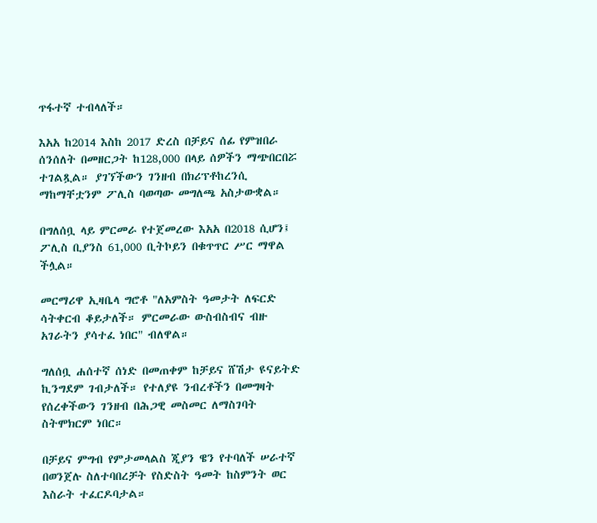ጥፋተኛ ተብላለች።

እአአ ከ2014 እስከ 2017 ድረስ በቻይና ሰፊ የምዝበራ ሰንሰለት በመዘርጋት ከ128,000 በላይ ሰዎችን ማጭበርበሯ ተገልጿል። ያገኘችውን ገንዘብ በክሪፕቶከረንሲ ማከማቸቷንም ፖሊስ ባወጣው መግለጫ አስታውቋል።

በግለሰቧ ላይ ምርመራ የተጀመረው እአአ በ2018 ሲሆን፤ ፖሊስ ቢያንስ 61,000 ቢትኮይን በቁጥጥር ሥር ማዋል ችሏል።

መርማሪዋ ኢዛቤላ ግሮቶ "ለአምስት ዓመታት ለፍርድ ሳትቀርብ ቆይታለች። ምርመራው ውስብስብና ብዙ አገራትን ያሳተፈ ነበር" ብለዋል።

ግለሰቧ ሐሰተኛ ሰነድ በመጠቀም ከቻይና ሸሽታ ዩናይትድ ኪንግደም ገብታለች። የተለያዩ ንብረቶችን በመግዛት የሰረቀችውን ገንዘብ በሕጋዊ መስመር ለማስገባት ስትሞክርም ነበር።

በቻይና ምግብ የምታመላልስ ጂያን ዌን የተባለች ሠራተኛ በወንጀሉ ስለተባበረቻት የስድስት ዓመት ከስምንት ወር እስራት ተፈርዶባታል።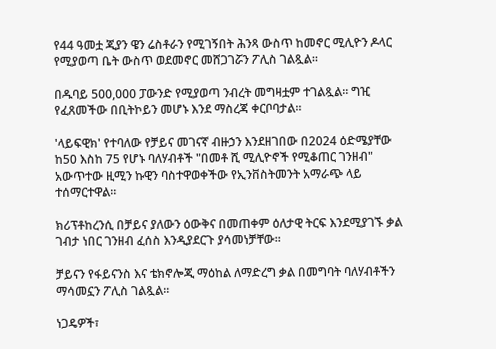የ44 ዓመቷ ጂያን ዌን ሬስቶራን የሚገኝበት ሕንጻ ውስጥ ከመኖር ሚሊዮን ዶላር የሚያወጣ ቤት ውስጥ ወደመኖር መሸጋገሯን ፖሊስ ገልጿል።

በዱባይ 500,000 ፓውንድ የሚያወጣ ንብረት መግዛቷም ተገልጿል። ግዢ የፈጸመችው በቢትኮይን መሆኑ እንደ ማስረጃ ቀርቦባታል።

'ላይፍዊክ' የተባለው የቻይና መገናኛ ብዙኃን እንደዘገበው በ2024 ዕድሜያቸው ከ50 እስከ 75 የሆኑ ባለሃብቶች "በመቶ ሺ ሚሊዮኖች የሚቆጠር ገንዘብ" አውጥተው ዚሚን ኩዊን ባስተዋወቀችው የኢንቨስትመንት አማራጭ ላይ ተሰማርተዋል።

ክሪፕቶከረንሲ በቻይና ያለውን ዕውቅና በመጠቀም ዕለታዊ ትርፍ እንደሚያገኙ ቃል ገብታ ነበር ገንዘብ ፈሰስ እንዲያደርጉ ያሳመነቻቸው።

ቻይናን የፋይናንስ እና ቴክኖሎጂ ማዕከል ለማድረግ ቃል በመግባት ባለሃብቶችን ማሳመኗን ፖሊስ ገልጿል።

ነጋዴዎች፣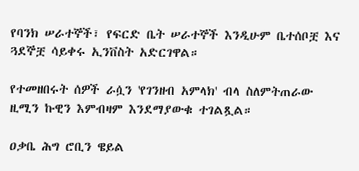የባንክ ሠራተኞች፣ የፍርድ ቤት ሠራተኞች እንዲሁም ቤተሰቦቿ እና ጓደኞቿ ሳይቀሩ ኢንቨስት አድርገዋል።

የተመዘበሩት ሰዎች ራሷን 'የገንዘብ አምላክ' ብላ ስለምትጠራው ዚሚን ኩዊን እምብዛም እንደማያውቁ ተገልጿል።

ዐቃቤ ሕግ ሮቢን ዌይል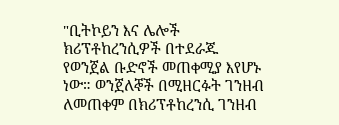"ቢትኮይን እና ሌሎች ክሪፕቶከረንሲዎች በተደራጁ የወንጀል ቡድኖች መጠቀሚያ እየሆኑ ነው። ወንጀለኞች በሚዘርፉት ገንዘብ ለመጠቀም በክሪፕቶከረንሲ ገንዘብ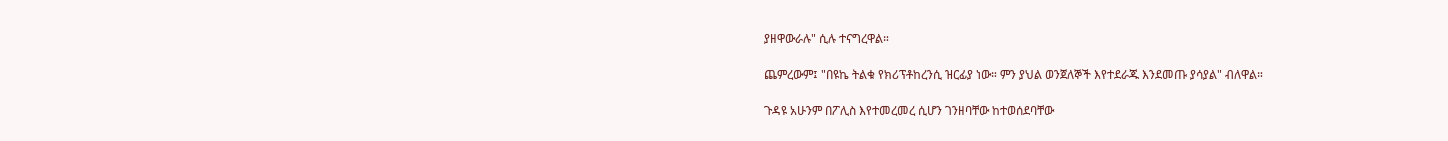ያዘዋውራሉ" ሲሉ ተናግረዋል።

ጨምረውም፤ "በዩኬ ትልቁ የክሪፕቶከረንሲ ዝርፊያ ነው። ምን ያህል ወንጀለኞች እየተደራጁ እንደመጡ ያሳያል" ብለዋል።

ጉዳዩ አሁንም በፖሊስ እየተመረመረ ሲሆን ገንዘባቸው ከተወሰደባቸው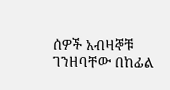ሰዎች አብዛኞቹ ገንዘባቸው በከፊል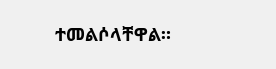ተመልሶላቸዋል።